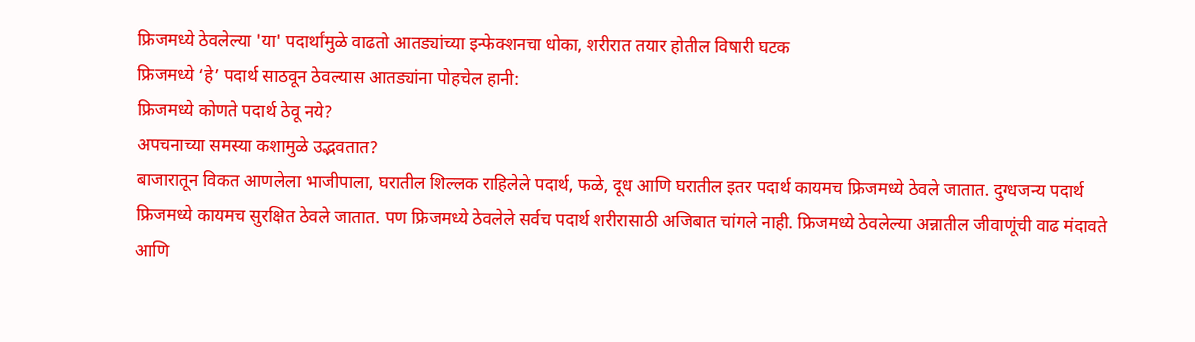फ्रिजमध्ये ठेवलेल्या 'या' पदार्थांमुळे वाढतो आतड्यांच्या इन्फेक्शनचा धोका, शरीरात तयार होतील विषारी घटक
फ्रिजमध्ये ‘हे’ पदार्थ साठवून ठेवल्यास आतड्यांना पोहचेल हानी:
फ्रिजमध्ये कोणते पदार्थ ठेवू नये?
अपचनाच्या समस्या कशामुळे उद्भवतात?
बाजारातून विकत आणलेला भाजीपाला, घरातील शिल्लक राहिलेले पदार्थ, फळे, दूध आणि घरातील इतर पदार्थ कायमच फ्रिजमध्ये ठेवले जातात. दुग्धजन्य पदार्थ फ्रिजमध्ये कायमच सुरक्षित ठेवले जातात. पण फ्रिजमध्ये ठेवलेले सर्वच पदार्थ शरीरासाठी अजिबात चांगले नाही. फ्रिजमध्ये ठेवलेल्या अन्नातील जीवाणूंची वाढ मंदावते आणि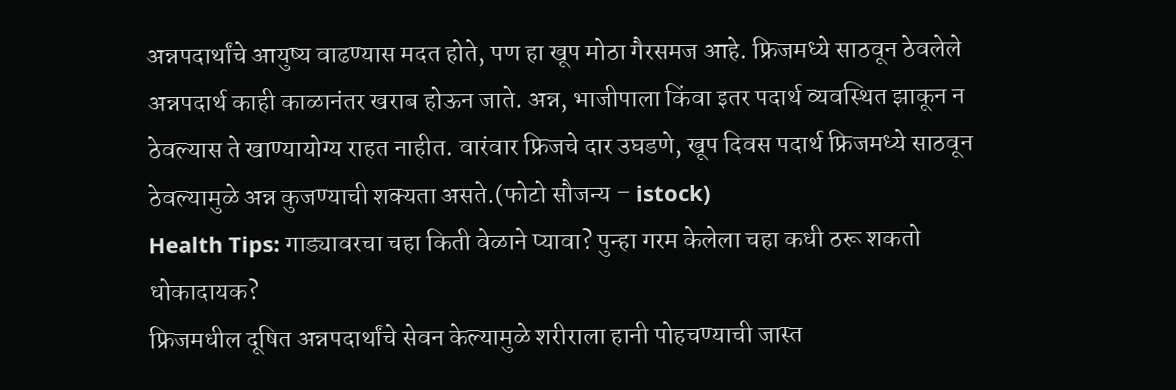अन्नपदार्थांचे आयुष्य वाढण्यास मदत होते, पण हा खूप मोठा गैरसमज आहे. फ्रिजमध्ये साठवून ठेवलेले अन्नपदार्थ काही काळानंतर खराब होऊन जाते. अन्न, भाजीपाला किंवा इतर पदार्थ व्यवस्थित झाकून न ठेवल्यास ते खाण्यायोग्य राहत नाहीत. वारंवार फ्रिजचे दार उघडणे, खूप दिवस पदार्थ फ्रिजमध्ये साठवून ठेवल्यामुळे अन्न कुजण्याची शक्यता असते.(फोटो सौजन्य – istock)
Health Tips: गाड्यावरचा चहा किती वेळाने प्यावा? पुन्हा गरम केलेला चहा कधी ठरू शकतो धोकादायक?
फ्रिजमधील दूषित अन्नपदार्थांचे सेवन केल्यामुळे शरीराला हानी पोहचण्याची जास्त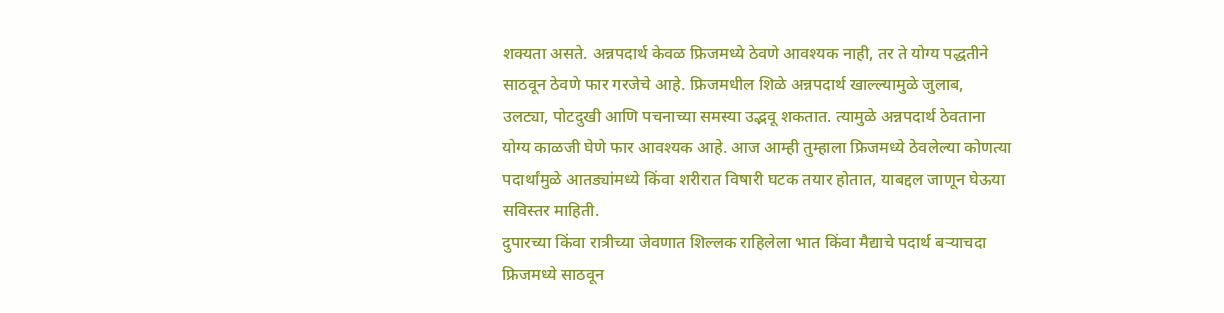शक्यता असते. अन्नपदार्थ केवळ फ्रिजमध्ये ठेवणे आवश्यक नाही, तर ते योग्य पद्धतीने साठवून ठेवणे फार गरजेचे आहे. फ्रिजमधील शिळे अन्नपदार्थ खाल्ल्यामुळे जुलाब, उलट्या, पोटदुखी आणि पचनाच्या समस्या उद्भवू शकतात. त्यामुळे अन्नपदार्थ ठेवताना योग्य काळजी घेणे फार आवश्यक आहे. आज आम्ही तुम्हाला फ्रिजमध्ये ठेवलेल्या कोणत्या पदार्थांमुळे आतड्यांमध्ये किंवा शरीरात विषारी घटक तयार होतात, याबद्दल जाणून घेऊया सविस्तर माहिती.
दुपारच्या किंवा रात्रीच्या जेवणात शिल्लक राहिलेला भात किंवा मैद्याचे पदार्थ बऱ्याचदा फ्रिजमध्ये साठवून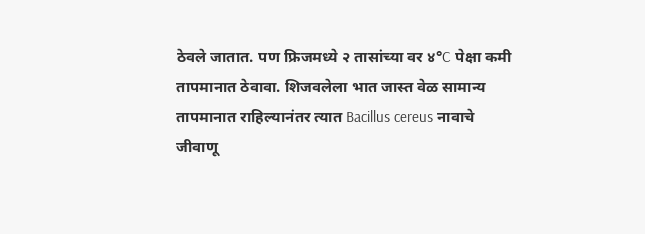ठेवले जातात. पण फ्रिजमध्ये २ तासांच्या वर ४°C पेक्षा कमी तापमानात ठेवावा. शिजवलेला भात जास्त वेळ सामान्य तापमानात राहिल्यानंतर त्यात Bacillus cereus नावाचे जीवाणू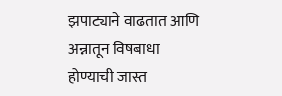झपाट्याने वाढतात आणि अन्नातून विषबाधा होण्याची जास्त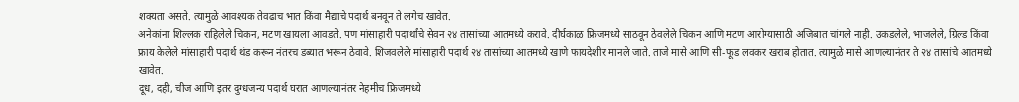शक्यता असते. त्यामुळे आवश्यक तेवढाच भात किंवा मैद्याचे पदार्थ बनवून ते लगेच खावेत.
अनेकांना शिल्लक राहिलेले चिकन, मटण खायला आवडते. पण मांसाहारी पदार्थांचे सेवन २४ तासांच्या आतमध्ये करावे. दीर्घकाळ फ्रिजमध्ये साठवून ठेवलेले चिकन आणि मटण आरोग्यासाठी अजिबात चांगले नाही. उकडलेले, भाजलेले, ग्रिल्ड किंवा फ्राय केलेले मांसाहारी पदार्थ थंड करून नंतरच डब्यात भरून ठेवावे. शिजवलेले मांसाहारी पदार्थ २४ तासांच्या आतमध्ये खाणे फायदेशीर मानले जाते. ताजे मासे आणि सी-फूड लवकर खराब होतात. त्यामुळे मासे आणल्यानंतर ते २४ तासांचे आतमध्ये खावेत.
दूध, दही, चीज आणि इतर दुग्धजन्य पदार्थ घरात आणल्यानंतर नेहमीच फ्रिजमध्ये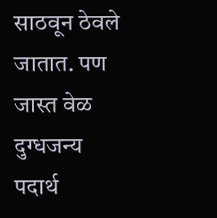साठवून ठेवले जातात. पण जास्त वेळ दुग्धजन्य पदार्थ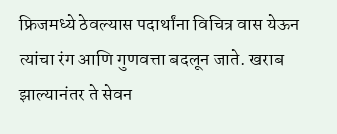फ्रिजमध्ये ठेवल्यास पदार्थांना विचित्र वास येऊन त्यांचा रंग आणि गुणवत्ता बदलून जाते. खराब झाल्यानंतर ते सेवन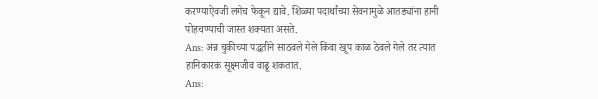करण्याऐवजी लगेच फेकून द्यावे. शिळ्या पदार्थांच्या सेवनामुळे आतड्यांना हानी पोहचण्याची जास्त शक्यता असते.
Ans: अन्न चुकीच्या पद्धतीने साठवले गेले किंवा खूप काळ ठेवले गेले तर त्यात हानिकारक सूक्ष्मजीव वाढू शकतात.
Ans: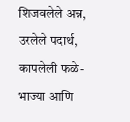शिजवलेले अन्न, उरलेले पदार्थ, कापलेली फळे-भाज्या आणि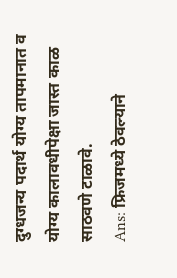दुग्धजन्य पदार्थ योग्य तापमानात व योग्य कालावधीपेक्षा जास्त काळ साठवणे टाळावे.
Ans: फ्रिजमध्ये ठेवल्याने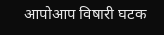आपोआप विषारी घटक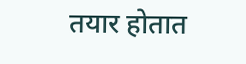तयार होतात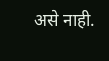असे नाही.